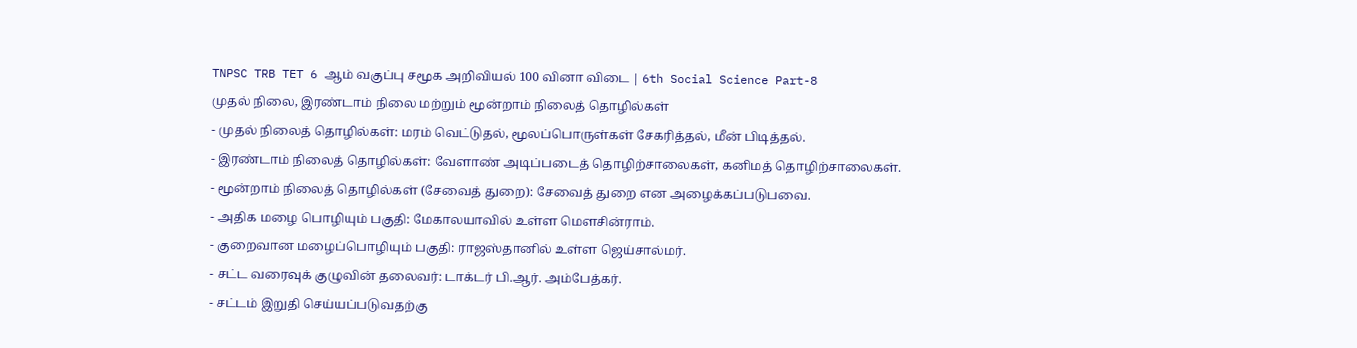TNPSC TRB TET 6 ஆம் வகுப்பு சமூக அறிவியல் 100 வினா விடை | 6th Social Science Part-8
முதல் நிலை, இரண்டாம் நிலை மற்றும் மூன்றாம் நிலைத் தொழில்கள்
- முதல் நிலைத் தொழில்கள்: மரம் வெட்டுதல், மூலப்பொருள்கள் சேகரித்தல், மீன் பிடித்தல்.
- இரண்டாம் நிலைத் தொழில்கள்: வேளாண் அடிப்படைத் தொழிற்சாலைகள், கனிமத் தொழிற்சாலைகள்.
- மூன்றாம் நிலைத் தொழில்கள் (சேவைத் துறை): சேவைத் துறை என அழைக்கப்படுபவை.
- அதிக மழை பொழியும் பகுதி: மேகாலயாவில் உள்ள மௌசின்ராம்.
- குறைவான மழைப்பொழியும் பகுதி: ராஜஸ்தானில் உள்ள ஜெய்சால்மர்.
- சட்ட வரைவுக் குழுவின் தலைவர்: டாக்டர் பி.ஆர். அம்பேத்கர்.
- சட்டம் இறுதி செய்யப்படுவதற்கு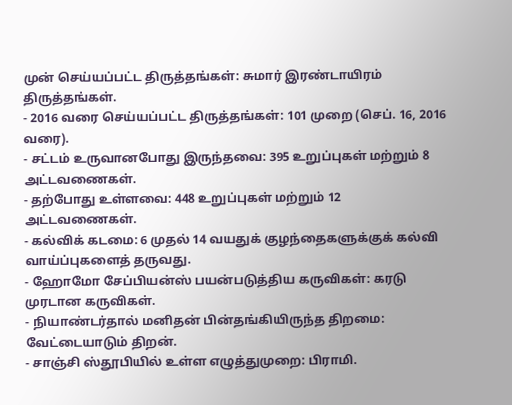முன் செய்யப்பட்ட திருத்தங்கள்: சுமார் இரண்டாயிரம் திருத்தங்கள்.
- 2016 வரை செய்யப்பட்ட திருத்தங்கள்: 101 முறை (செப். 16, 2016 வரை).
- சட்டம் உருவானபோது இருந்தவை: 395 உறுப்புகள் மற்றும் 8 அட்டவணைகள்.
- தற்போது உள்ளவை: 448 உறுப்புகள் மற்றும் 12 அட்டவணைகள்.
- கல்விக் கடமை: 6 முதல் 14 வயதுக் குழந்தைகளுக்குக் கல்வி வாய்ப்புகளைத் தருவது.
- ஹோமோ சேப்பியன்ஸ் பயன்படுத்திய கருவிகள்: கரடு முரடான கருவிகள்.
- நியாண்டர்தால் மனிதன் பின்தங்கியிருந்த திறமை: வேட்டையாடும் திறன்.
- சாஞ்சி ஸ்தூபியில் உள்ள எழுத்துமுறை: பிராமி.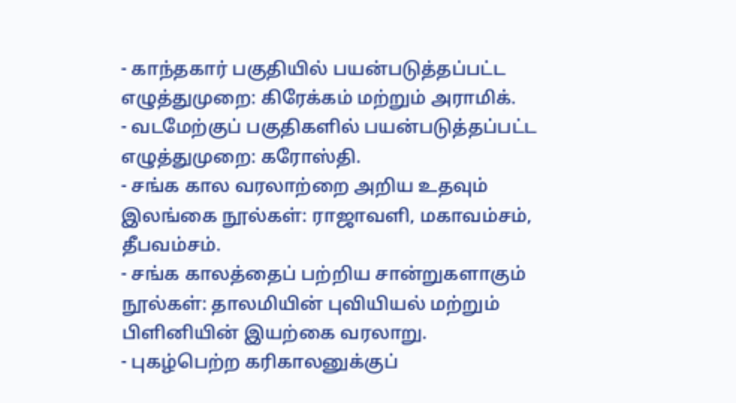- காந்தகார் பகுதியில் பயன்படுத்தப்பட்ட எழுத்துமுறை: கிரேக்கம் மற்றும் அராமிக்.
- வடமேற்குப் பகுதிகளில் பயன்படுத்தப்பட்ட எழுத்துமுறை: கரோஸ்தி.
- சங்க கால வரலாற்றை அறிய உதவும் இலங்கை நூல்கள்: ராஜாவளி, மகாவம்சம், தீபவம்சம்.
- சங்க காலத்தைப் பற்றிய சான்றுகளாகும் நூல்கள்: தாலமியின் புவியியல் மற்றும் பிளினியின் இயற்கை வரலாறு.
- புகழ்பெற்ற கரிகாலனுக்குப்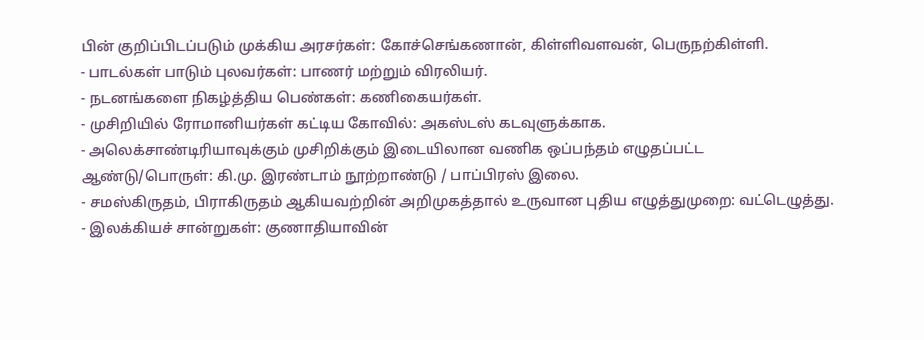பின் குறிப்பிடப்படும் முக்கிய அரசர்கள்: கோச்செங்கணான், கிள்ளிவளவன், பெருநற்கிள்ளி.
- பாடல்கள் பாடும் புலவர்கள்: பாணர் மற்றும் விரலியர்.
- நடனங்களை நிகழ்த்திய பெண்கள்: கணிகையர்கள்.
- முசிறியில் ரோமானியர்கள் கட்டிய கோவில்: அகஸ்டஸ் கடவுளுக்காக.
- அலெக்சாண்டிரியாவுக்கும் முசிறிக்கும் இடையிலான வணிக ஒப்பந்தம் எழுதப்பட்ட ஆண்டு/பொருள்: கி.மு. இரண்டாம் நூற்றாண்டு / பாப்பிரஸ் இலை.
- சமஸ்கிருதம், பிராகிருதம் ஆகியவற்றின் அறிமுகத்தால் உருவான புதிய எழுத்துமுறை: வட்டெழுத்து.
- இலக்கியச் சான்றுகள்: குணாதியாவின்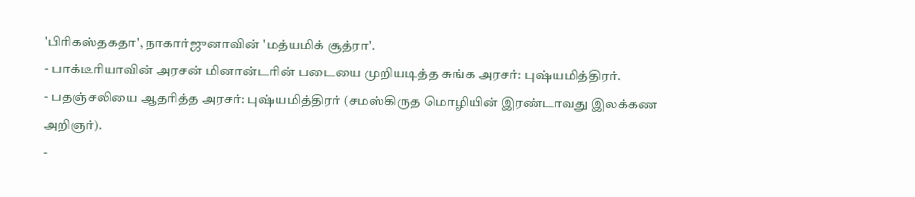'பிரிகஸ்தகதா', நாகார்ஜுனாவின் 'மத்யமிக் சூத்ரா'.
- பாக்டீரியாவின் அரசன் மினான்டரின் படையை முறியடித்த சுங்க அரசர்: புஷ்யமித்திரர்.
- பதஞ்சலியை ஆதரித்த அரசர்: புஷ்யமித்திரர் (சமஸ்கிருத மொழியின் இரண்டாவது இலக்கண அறிஞர்).
-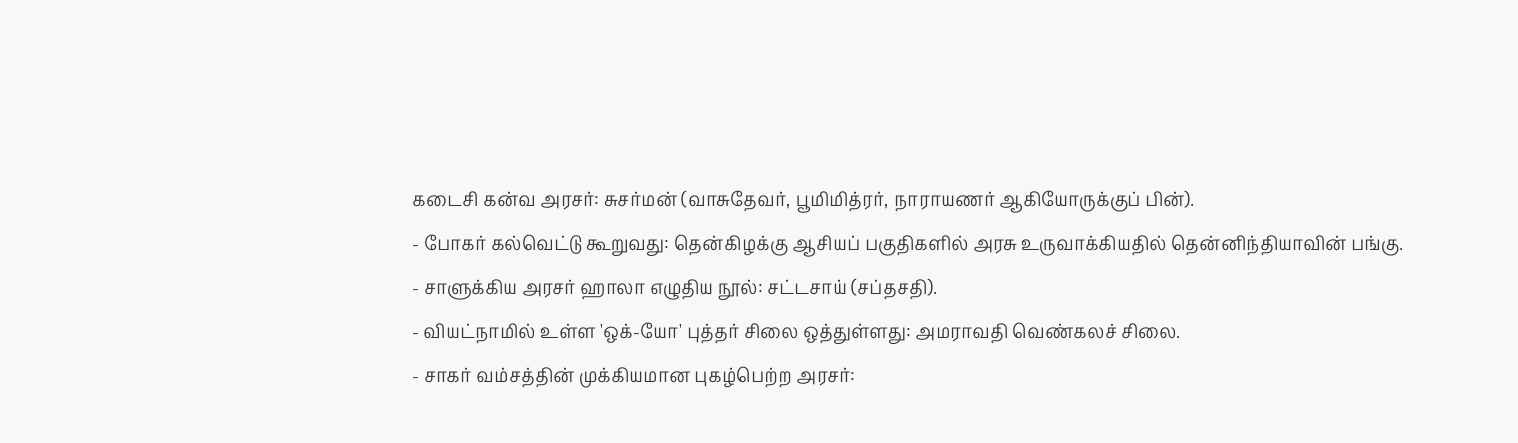கடைசி கன்வ அரசர்: சுசர்மன் (வாசுதேவர், பூமிமித்ரர், நாராயணர் ஆகியோருக்குப் பின்).
- போகர் கல்வெட்டு கூறுவது: தென்கிழக்கு ஆசியப் பகுதிகளில் அரசு உருவாக்கியதில் தென்னிந்தியாவின் பங்கு.
- சாளுக்கிய அரசர் ஹாலா எழுதிய நூல்: சட்டசாய் (சப்தசதி).
- வியட்நாமில் உள்ள 'ஒக்-யோ' புத்தர் சிலை ஒத்துள்ளது: அமராவதி வெண்கலச் சிலை.
- சாகர் வம்சத்தின் முக்கியமான புகழ்பெற்ற அரசர்: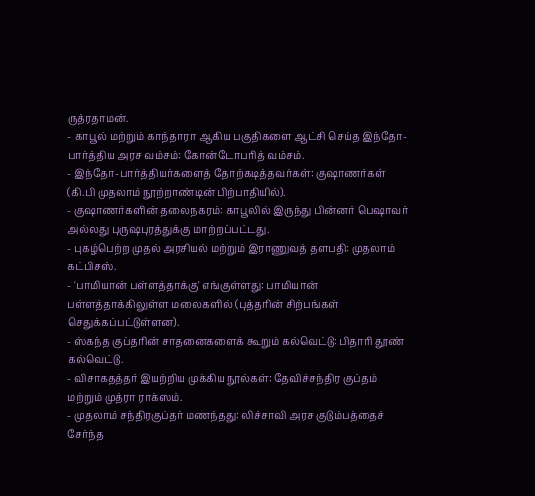ருத்ரதாமன்.
- காபூல் மற்றும் காந்தாரா ஆகிய பகுதிகளை ஆட்சி செய்த இந்தோ-பார்த்திய அரச வம்சம்: கோன்டோபரித் வம்சம்.
- இந்தோ-பார்த்தியர்களைத் தோற்கடித்தவர்கள்: குஷாணர்கள் (கி.பி முதலாம் நூற்றாண்டின் பிற்பாதியில்).
- குஷாணர்களின் தலைநகரம்: காபூலில் இருந்து பின்னர் பெஷாவர் அல்லது புருஷபுரத்துக்கு மாற்றப்பட்டது.
- புகழ்பெற்ற முதல் அரசியல் மற்றும் இராணுவத் தளபதி: முதலாம் கட்பிசஸ்.
- 'பாமியான் பள்ளத்தாக்கு' எங்குள்ளது: பாமியான் பள்ளத்தாக்கிலுள்ள மலைகளில் (புத்தரின் சிற்பங்கள் செதுக்கப்பட்டுள்ளன).
- ஸ்கந்த குப்தரின் சாதனைகளைக் கூறும் கல்வெட்டு: பிதாரி தூண் கல்வெட்டு.
- விசாகதத்தர் இயற்றிய முக்கிய நூல்கள்: தேவிச்சந்திர குப்தம் மற்றும் முத்ரா ராக்ஸம்.
- முதலாம் சந்திரகுப்தர் மணந்தது: லிச்சாவி அரச குடும்பத்தைச் சேர்ந்த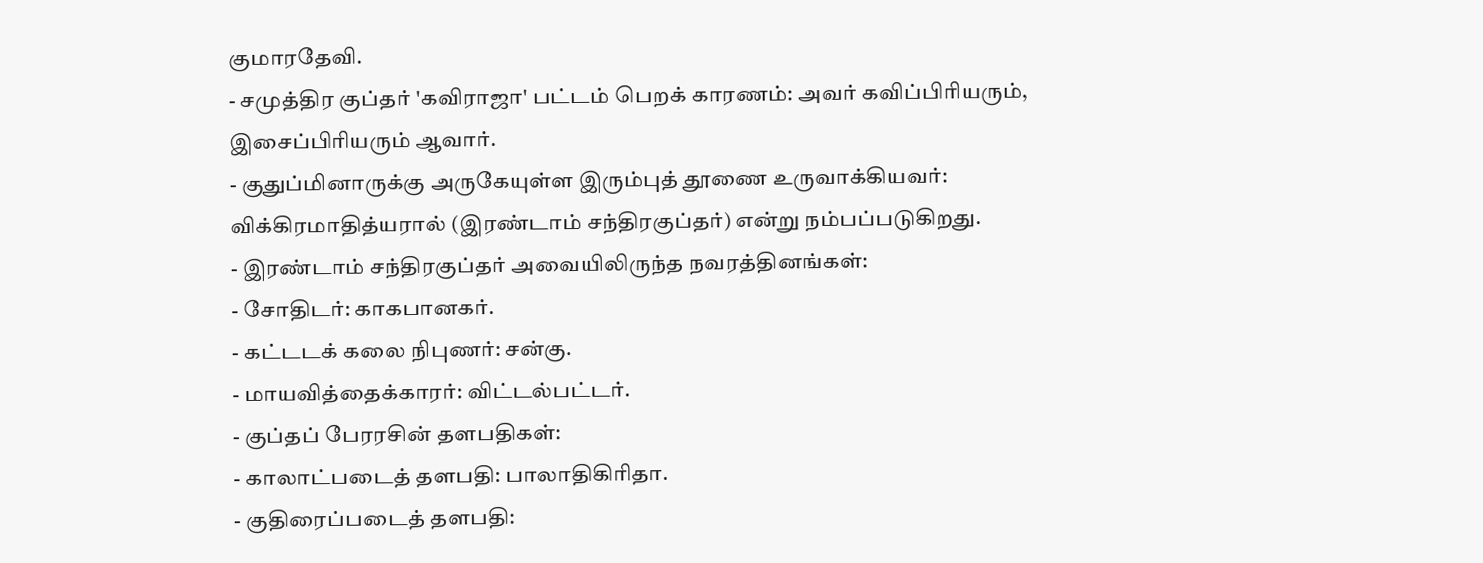குமாரதேவி.
- சமுத்திர குப்தர் 'கவிராஜா' பட்டம் பெறக் காரணம்: அவர் கவிப்பிரியரும், இசைப்பிரியரும் ஆவார்.
- குதுப்மினாருக்கு அருகேயுள்ள இரும்புத் தூணை உருவாக்கியவர்: விக்கிரமாதித்யரால் (இரண்டாம் சந்திரகுப்தர்) என்று நம்பப்படுகிறது.
- இரண்டாம் சந்திரகுப்தர் அவையிலிருந்த நவரத்தினங்கள்:
- சோதிடர்: காகபானகர்.
- கட்டடக் கலை நிபுணர்: சன்கு.
- மாயவித்தைக்காரர்: விட்டல்பட்டர்.
- குப்தப் பேரரசின் தளபதிகள்:
- காலாட்படைத் தளபதி: பாலாதிகிரிதா.
- குதிரைப்படைத் தளபதி: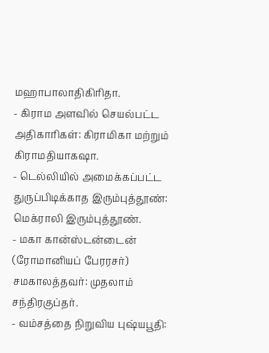மஹாபாலாதிகிரிதா.
- கிராம அளவில் செயல்பட்ட அதிகாரிகள்: கிராமிகா மற்றும் கிராமதியாகஷா.
- டெல்லியில் அமைக்கப்பட்ட துருப்பிடிக்காத இரும்புத்தூண்: மெக்ராலி இரும்புத்தூண்.
- மகா கான்ஸ்டன்டைன் (ரோமானியப் பேரரசர்) சமகாலத்தவர்: முதலாம் சந்திரகுப்தர்.
- வம்சத்தை நிறுவிய புஷ்யபூதி: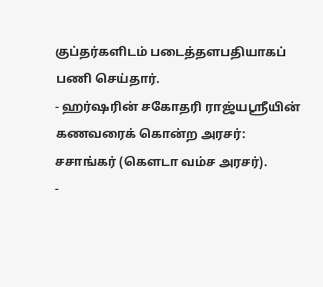குப்தர்களிடம் படைத்தளபதியாகப் பணி செய்தார்.
- ஹர்ஷரின் சகோதரி ராஜ்யஸ்ரீயின் கணவரைக் கொன்ற அரசர்: சசாங்கர் (கௌடா வம்ச அரசர்).
-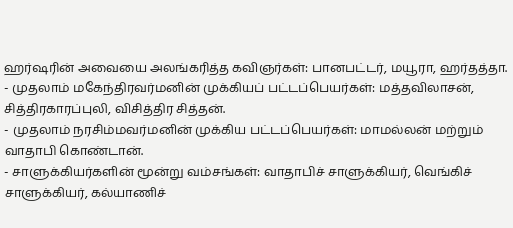ஹர்ஷரின் அவையை அலங்கரித்த கவிஞர்கள்: பானபட்டர், மயூரா, ஹர்தத்தா.
- முதலாம் மகேந்திரவர்மனின் முக்கியப் பட்டப்பெயர்கள்: மத்தவிலாசன், சித்திரகாரப்புலி, விசித்திர சித்தன்.
- முதலாம் நரசிம்மவர்மனின் முக்கிய பட்டப்பெயர்கள்: மாமல்லன் மற்றும் வாதாபி கொண்டான்.
- சாளுக்கியர்களின் மூன்று வம்சங்கள்: வாதாபிச் சாளுக்கியர், வெங்கிச் சாளுக்கியர், கல்யாணிச்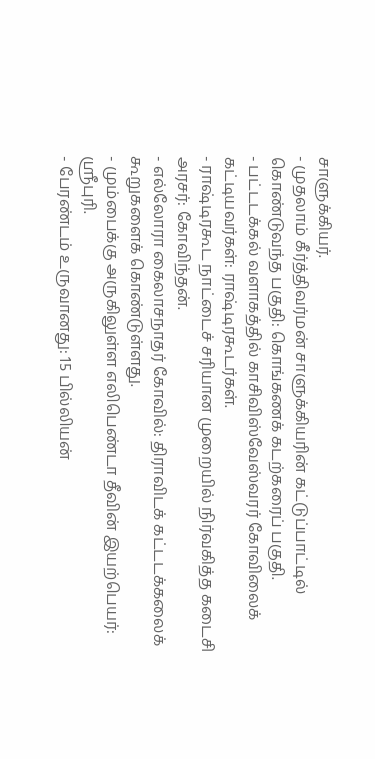சாளுக்கியர்.
- முதலாம் கீர்த்திவர்மன் சாளுக்கியரின் கட்டுப்பாட்டில் கொண்டுவந்த பகுதி: கொங்கணக் கடற்கரைப் பகுதி.
- பட்டடக்கல் வளாகத்தில் காசிவிஸ்வேஸ்வரர் கோவிலைக் கட்டியவர்கள்: ராஷ்டிரகூடர்கள்.
- ராஷ்டிரகூட நாட்டைச் சரியான முறையில் நிர்வகித்த கடைசி அரசர்: கோவிந்தன்.
- எல்லோரா கைலாசநாதர் கோவில்: திராவிடக் கட்டடக்கலைக் கூறுகளைக் கொண்டுள்ளது.
- மும்பைக்கு அருகிலுள்ள எலிபெண்டா தீவின் இயற்பெயர்: ஸ்ரீபுரி.
- பேரண்டம் உருவானது: 15 பில்லியன்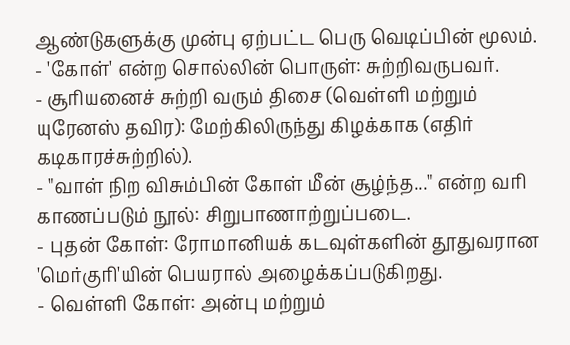ஆண்டுகளுக்கு முன்பு ஏற்பட்ட பெரு வெடிப்பின் மூலம்.
- 'கோள்' என்ற சொல்லின் பொருள்: சுற்றிவருபவர்.
- சூரியனைச் சுற்றி வரும் திசை (வெள்ளி மற்றும் யுரேனஸ் தவிர): மேற்கிலிருந்து கிழக்காக (எதிர் கடிகாரச்சுற்றில்).
- "வாள் நிற விசும்பின் கோள் மீன் சூழ்ந்த..." என்ற வரி காணப்படும் நூல்: சிறுபாணாற்றுப்படை.
- புதன் கோள்: ரோமானியக் கடவுள்களின் தூதுவரான 'மெர்குரி'யின் பெயரால் அழைக்கப்படுகிறது.
- வெள்ளி கோள்: அன்பு மற்றும்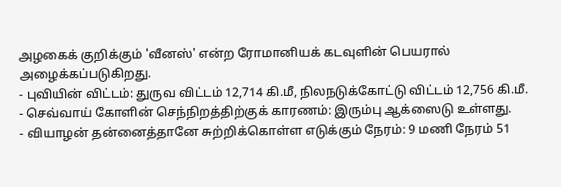அழகைக் குறிக்கும் 'வீனஸ்' என்ற ரோமானியக் கடவுளின் பெயரால் அழைக்கப்படுகிறது.
- புவியின் விட்டம்: துருவ விட்டம் 12,714 கி.மீ, நிலநடுக்கோட்டு விட்டம் 12,756 கி.மீ.
- செவ்வாய் கோளின் செந்நிறத்திற்குக் காரணம்: இரும்பு ஆக்ஸைடு உள்ளது.
- வியாழன் தன்னைத்தானே சுற்றிக்கொள்ள எடுக்கும் நேரம்: 9 மணி நேரம் 51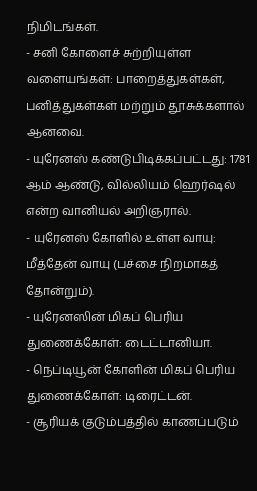நிமிடங்கள்.
- சனி கோளைச் சுற்றியுள்ள வளையங்கள்: பாறைத்துகள்கள், பனித்துகள்கள் மற்றும் தூசுக்களால் ஆனவை.
- யுரேனஸ் கண்டுபிடிக்கப்பட்டது: 1781 ஆம் ஆண்டு, வில்லியம் ஹெர்ஷல் என்ற வானியல் அறிஞரால்.
- யுரேனஸ் கோளில் உள்ள வாயு: மீத்தேன் வாயு (பச்சை நிறமாகத் தோன்றும்).
- யுரேனஸின் மிகப் பெரிய துணைக்கோள்: டைட்டானியா.
- நெப்டியூன் கோளின் மிகப் பெரிய துணைக்கோள்: டிரைட்டன்.
- சூரியக் குடும்பத்தில் காணப்படும்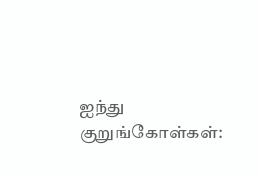ஐந்து குறுங்கோள்கள்: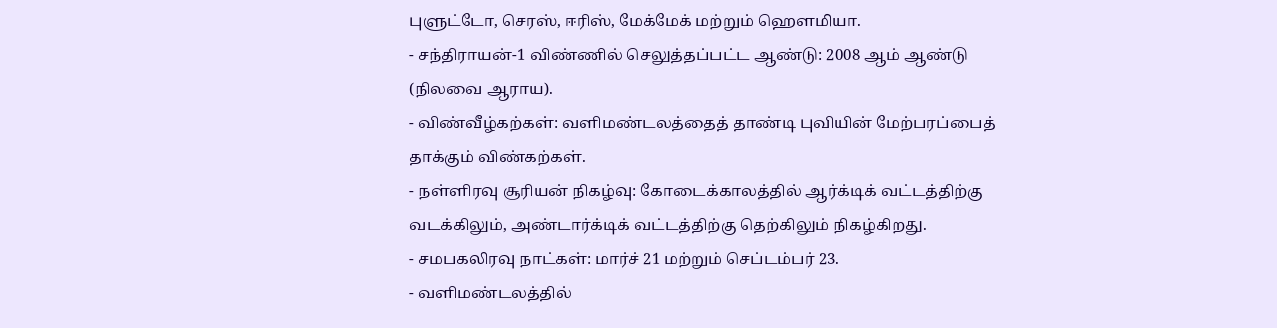புளுட்டோ, செரஸ், ஈரிஸ், மேக்மேக் மற்றும் ஹௌமியா.
- சந்திராயன்-1 விண்ணில் செலுத்தப்பட்ட ஆண்டு: 2008 ஆம் ஆண்டு (நிலவை ஆராய).
- விண்வீழ்கற்கள்: வளிமண்டலத்தைத் தாண்டி புவியின் மேற்பரப்பைத் தாக்கும் விண்கற்கள்.
- நள்ளிரவு சூரியன் நிகழ்வு: கோடைக்காலத்தில் ஆர்க்டிக் வட்டத்திற்கு வடக்கிலும், அண்டார்க்டிக் வட்டத்திற்கு தெற்கிலும் நிகழ்கிறது.
- சமபகலிரவு நாட்கள்: மார்ச் 21 மற்றும் செப்டம்பர் 23.
- வளிமண்டலத்தில்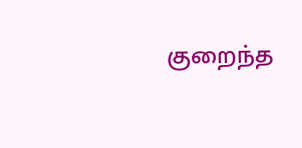குறைந்த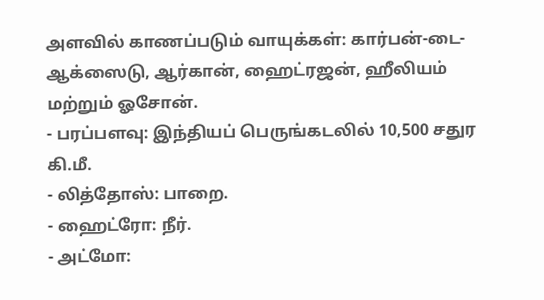அளவில் காணப்படும் வாயுக்கள்: கார்பன்-டை-ஆக்ஸைடு, ஆர்கான், ஹைட்ரஜன், ஹீலியம் மற்றும் ஓசோன்.
- பரப்பளவு: இந்தியப் பெருங்கடலில் 10,500 சதுர கி.மீ.
- லித்தோஸ்: பாறை.
- ஹைட்ரோ: நீர்.
- அட்மோ: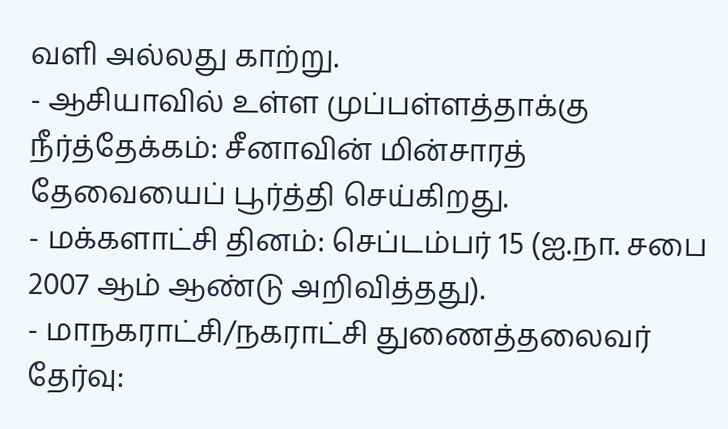வளி அல்லது காற்று.
- ஆசியாவில் உள்ள முப்பள்ளத்தாக்கு நீர்த்தேக்கம்: சீனாவின் மின்சாரத் தேவையைப் பூர்த்தி செய்கிறது.
- மக்களாட்சி தினம்: செப்டம்பர் 15 (ஐ.நா. சபை 2007 ஆம் ஆண்டு அறிவித்தது).
- மாநகராட்சி/நகராட்சி துணைத்தலைவர் தேர்வு: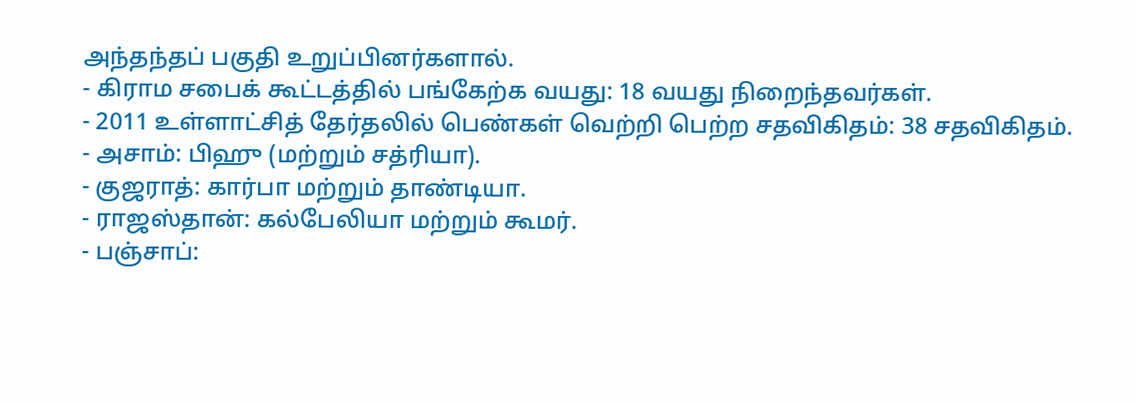அந்தந்தப் பகுதி உறுப்பினர்களால்.
- கிராம சபைக் கூட்டத்தில் பங்கேற்க வயது: 18 வயது நிறைந்தவர்கள்.
- 2011 உள்ளாட்சித் தேர்தலில் பெண்கள் வெற்றி பெற்ற சதவிகிதம்: 38 சதவிகிதம்.
- அசாம்: பிஹு (மற்றும் சத்ரியா).
- குஜராத்: கார்பா மற்றும் தாண்டியா.
- ராஜஸ்தான்: கல்பேலியா மற்றும் கூமர்.
- பஞ்சாப்: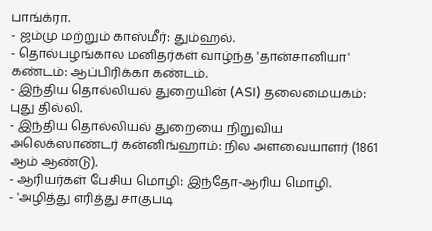பாங்க்ரா.
- ஜம்மு மற்றும் காஸ்மீர்: தும்ஹல்.
- தொல்பழங்கால மனிதர்கள் வாழ்ந்த 'தான்சானியா' கண்டம்: ஆப்பிரிக்கா கண்டம்.
- இந்திய தொல்லியல் துறையின் (ASI) தலைமையகம்: புது தில்லி.
- இந்திய தொல்லியல் துறையை நிறுவிய அலெக்ஸாண்டர் கன்னிங்ஹாம்: நில அளவையாளர் (1861 ஆம் ஆண்டு).
- ஆரியர்கள் பேசிய மொழி: இந்தோ-ஆரிய மொழி.
- 'அழித்து எரித்து சாகுபடி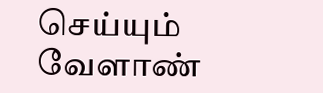செய்யும் வேளாண்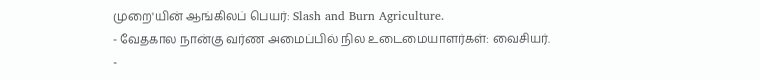முறை'யின் ஆங்கிலப் பெயர்: Slash and Burn Agriculture.
- வேதகால நான்கு வர்ண அமைப்பில் நில உடைமையாளர்கள்: வைசியர்.
-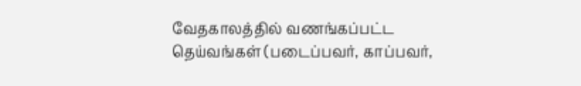வேதகாலத்தில் வணங்கப்பட்ட தெய்வங்கள் (படைப்பவர், காப்பவர்,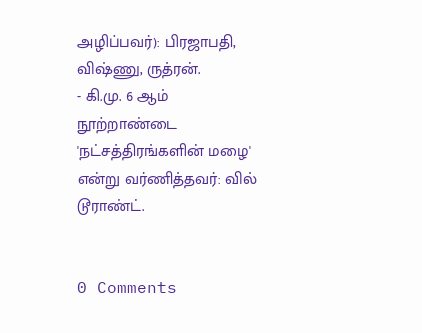அழிப்பவர்): பிரஜாபதி, விஷ்ணு, ருத்ரன்.
- கி.மு. 6 ஆம் நூற்றாண்டை 'நட்சத்திரங்களின் மழை' என்று வர்ணித்தவர்: வில் டூராண்ட்.


0 Comments